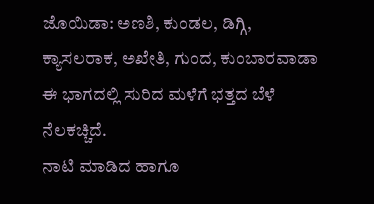ಜೊಯಿಡಾ: ಅಣಶಿ, ಕುಂಡಲ, ಡಿಗ್ಗಿ, ಕ್ಯಾಸಲರಾಕ, ಅಖೇತಿ, ಗುಂದ, ಕುಂಬಾರವಾಡಾ ಈ ಭಾಗದಲ್ಲಿ ಸುರಿದ ಮಳೆಗೆ ಭತ್ತದ ಬೆಳೆ ನೆಲಕಚ್ಚಿದೆ.
ನಾಟಿ ಮಾಡಿದ ಹಾಗೂ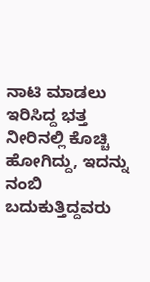ನಾಟಿ ಮಾಡಲು ಇರಿಸಿದ್ದ ಭತ್ತ ನೀರಿನಲ್ಲಿ ಕೊಚ್ಚಿ ಹೋಗಿದ್ದು, ಇದನ್ನು ನಂಬಿ ಬದುಕುತ್ತಿದ್ದವರು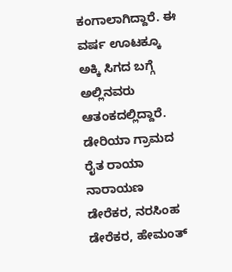ಕಂಗಾಲಾಗಿದ್ದಾರೆ. ಈ ವರ್ಷ ಊಟಕ್ಕೂ ಅಕ್ಕಿ ಸಿಗದ ಬಗ್ಗೆ ಅಲ್ಲಿನವರು ಆತಂಕದಲ್ಲಿದ್ದಾರೆ.
ಡೇರಿಯಾ ಗ್ರಾಮದ ರೈತ ರಾಯಾ ನಾರಾಯಣ ಡೇರೆಕರ, ನರಸಿಂಹ ಡೇರೆಕರ, ಹೇಮಂತ್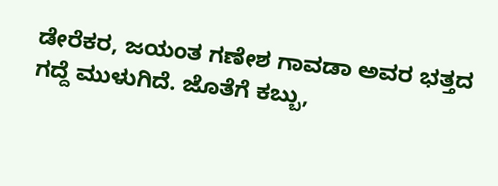ಡೇರೆಕರ, ಜಯಂತ ಗಣೇಶ ಗಾವಡಾ ಅವರ ಭತ್ತದ ಗದ್ದೆ ಮುಳುಗಿದೆ. ಜೊತೆಗೆ ಕಬ್ಬು,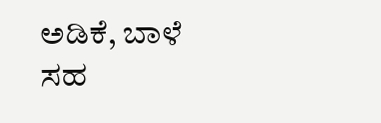ಅಡಿಕೆ, ಬಾಳೆ ಸಹ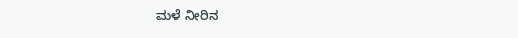ಮಳೆ ನೀರಿನ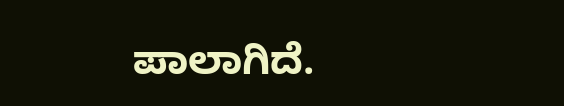ಪಾಲಾಗಿದೆ.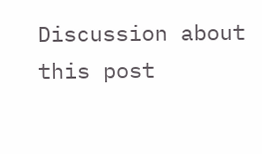Discussion about this post